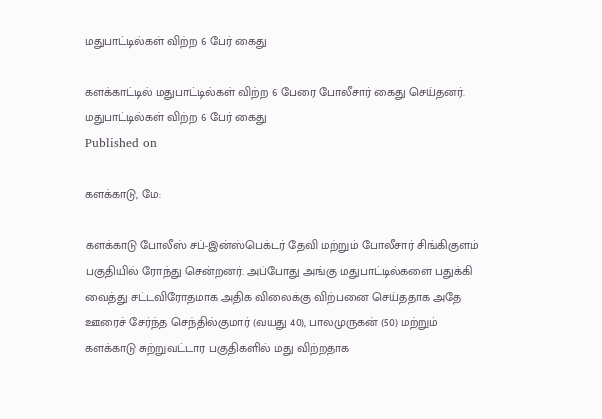மதுபாட்டில்கள் விற்ற 6 பேர் கைது

களக்காட்டில் மதுபாட்டில்கள் விற்ற 6 பேரை போலீசார் கைது செய்தனர்.
மதுபாட்டில்கள் விற்ற 6 பேர் கைது
Published on

களக்காடு, மே:

களக்காடு போலீஸ் சப்-இன்ஸ்பெக்டர் தேவி மற்றும் போலீசார் சிங்கிகுளம் பகுதியில் ரோந்து சென்றனர். அப்போது அங்கு மதுபாட்டில்களை பதுக்கி வைத்து சட்டவிரோதமாக அதிக விலைக்கு விற்பனை செய்ததாக அதே ஊரைச் சேர்ந்த செந்தில்குமார் (வயது 40), பாலமுருகன் (50) மற்றும் களக்காடு சுற்றுவட்டார பகுதிகளில் மது விற்றதாக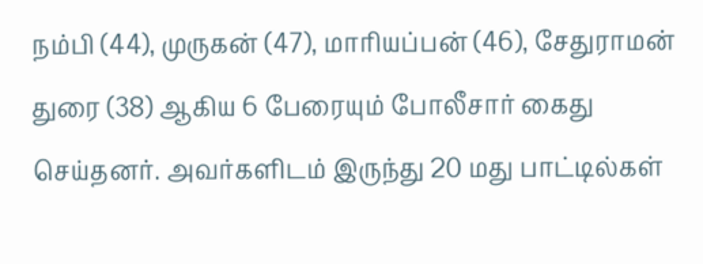நம்பி (44), முருகன் (47), மாரியப்பன் (46), சேதுராமன் துரை (38) ஆகிய 6 பேரையும் போலீசார் கைது செய்தனர். அவர்களிடம் இருந்து 20 மது பாட்டில்கள்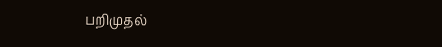பறிமுதல்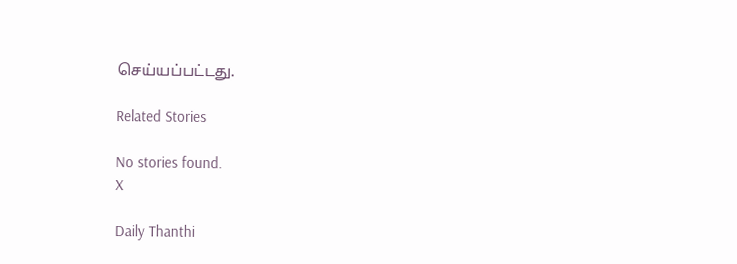செய்யப்பட்டது.

Related Stories

No stories found.
X

Daily Thanthi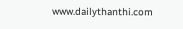www.dailythanthi.com